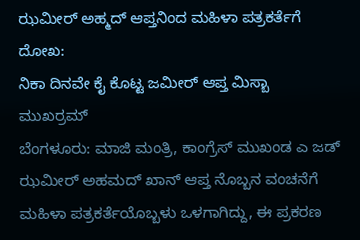ಝಮೀರ್ ಅಹ್ಮದ್ ಆಪ್ತನಿಂದ ಮಹಿಳಾ ಪತ್ರಕರ್ತೆಗೆ ದೋಖ:
ನಿಕಾ ದಿನವೇ ಕೈ ಕೊಟ್ಟ ಜಮೀರ್ ಆಪ್ತ ಮಿಸ್ಬಾ ಮುಖರ್ರಮ್
ಬೆಂಗಳೂರು: ಮಾಜಿ ಮಂತ್ರಿ, ಕಾಂಗ್ರೆಸ್ ಮುಖಂಡ ಎ ಜಡ್ ಝಮೀರ್ ಅಹಮದ್ ಖಾನ್ ಆಪ್ತ ನೊಬ್ಬನ ವಂಚನೆಗೆ ಮಹಿಳಾ ಪತ್ರಕರ್ತೆಯೊಬ್ಬಳು ಒಳಗಾಗಿದ್ದು, ಈ ಪ್ರಕರಣ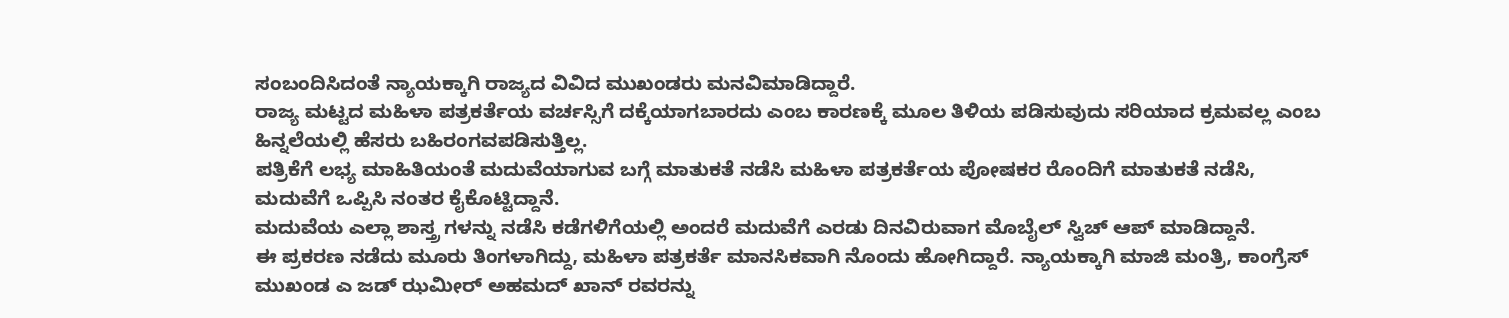ಸಂಬಂದಿಸಿದಂತೆ ನ್ಯಾಯಕ್ಕಾಗಿ ರಾಜ್ಯದ ವಿವಿದ ಮುಖಂಡರು ಮನವಿಮಾಡಿದ್ದಾರೆ.
ರಾಜ್ಯ ಮಟ್ಟದ ಮಹಿಳಾ ಪತ್ರಕರ್ತೆಯ ವರ್ಚಸ್ಸಿಗೆ ದಕ್ಕೆಯಾಗಬಾರದು ಎಂಬ ಕಾರಣಕ್ಕೆ ಮೂಲ ತಿಳಿಯ ಪಡಿಸುವುದು ಸರಿಯಾದ ಕ್ರಮವಲ್ಲ ಎಂಬ ಹಿನ್ನಲೆಯಲ್ಲಿ ಹೆಸರು ಬಹಿರಂಗವಪಡಿಸುತ್ತಿಲ್ಲ.
ಪತ್ರಿಕೆಗೆ ಲಭ್ಯ ಮಾಹಿತಿಯಂತೆ ಮದುವೆಯಾಗುವ ಬಗ್ಗೆ ಮಾತುಕತೆ ನಡೆಸಿ ಮಹಿಳಾ ಪತ್ರಕರ್ತೆಯ ಪೋಷಕರ ರೊಂದಿಗೆ ಮಾತುಕತೆ ನಡೆಸಿ, ಮದುವೆಗೆ ಒಪ್ಪಿಸಿ ನಂತರ ಕೈಕೊಟ್ಟಿದ್ದಾನೆ.
ಮದುವೆಯ ಎಲ್ಲಾ ಶಾಸ್ತ್ರ ಗಳನ್ನು ನಡೆಸಿ ಕಡೆಗಳಿಗೆಯಲ್ಲಿ ಅಂದರೆ ಮದುವೆಗೆ ಎರಡು ದಿನವಿರುವಾಗ ಮೊಬೈಲ್ ಸ್ವಿಚ್ ಆಪ್ ಮಾಡಿದ್ದಾನೆ.
ಈ ಪ್ರಕರಣ ನಡೆದು ಮೂರು ತಿಂಗಳಾಗಿದ್ದು, ಮಹಿಳಾ ಪತ್ರಕರ್ತೆ ಮಾನಸಿಕವಾಗಿ ನೊಂದು ಹೋಗಿದ್ದಾರೆ. ನ್ಯಾಯಕ್ಕಾಗಿ ಮಾಜಿ ಮಂತ್ರಿ, ಕಾಂಗ್ರೆಸ್ ಮುಖಂಡ ಎ ಜಡ್ ಝಮೀರ್ ಅಹಮದ್ ಖಾನ್ ರವರನ್ನು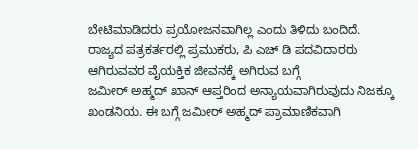ಬೇಟಿಮಾಡಿದರು ಪ್ರಯೋಜನವಾಗಿಲ್ಲ ಎಂದು ತಿಳಿದು ಬಂದಿದೆ.
ರಾಜ್ಯದ ಪತ್ರಕರ್ತರಲ್ಲಿ ಪ್ರಮುಕರು, ಪಿ ಎಚ್ ಡಿ ಪದವಿದಾರರು ಆಗಿರುವವರ ವೈಯಕ್ತಿಕ ಜೀವನಕ್ಕೆ ಅಗಿರುವ ಬಗ್ಗೆ
ಜಮೀರ್ ಅಹ್ಮದ್ ಖಾನ್ ಆಪ್ತರಿಂದ ಅನ್ಯಾಯವಾಗಿರುವುದು ನಿಜಕ್ಕೂ ಖಂಡನಿಯ. ಈ ಬಗ್ಗೆ ಜಮೀರ್ ಅಹ್ಮದ್ ಪ್ರಾಮಾಣಿಕವಾಗಿ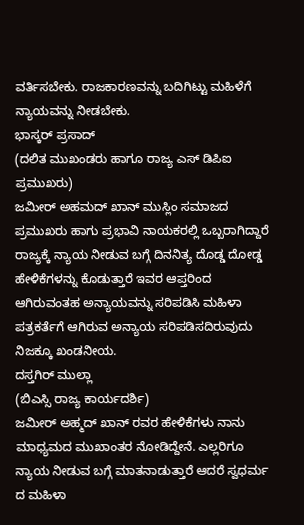ವರ್ತಿಸಬೇಕು. ರಾಜಕಾರಣವನ್ನು ಬದಿಗಿಟ್ಟು ಮಹಿಳೆಗೆ ನ್ಯಾಯವನ್ನು ನೀಡಬೇಕು.
ಭಾಸ್ಕರ್ ಪ್ರಸಾದ್
(ದಲಿತ ಮುಖಂಡರು ಹಾಗೂ ರಾಜ್ಯ ಎಸ್ ಡಿಪಿಐ ಪ್ರಮುಖರು)
ಜಮೀರ್ ಅಹಮದ್ ಖಾನ್ ಮುಸ್ಲಿಂ ಸಮಾಜದ ಪ್ರಮುಖರು ಹಾಗು ಪ್ರಭಾವಿ ನಾಯಕರಲ್ಲಿ ಒಬ್ಬರಾಗಿದ್ದಾರೆ ರಾಜ್ಯಕ್ಕೆ ನ್ಯಾಯ ನೀಡುವ ಬಗ್ಗೆ ದಿನನಿತ್ಯ ದೊಡ್ಡ ದೋಡ್ಡ ಹೇಳಿಕೆಗಳನ್ನು ಕೊಡುತ್ತಾರೆ ಇವರ ಆಪ್ತರಿಂದ ಆಗಿರುವಂತಹ ಅನ್ಯಾಯವನ್ನು ಸರಿಪಡಿಸಿ ಮಹಿಳಾ ಪತ್ರಕರ್ತೆಗೆ ಆಗಿರುವ ಅನ್ಯಾಯ ಸರಿಪಡಿಸದಿರುವುದು ನಿಜಕ್ಕೂ ಖಂಡನೀಯ.
ದಸ್ತಗಿರ್ ಮುಲ್ಲಾ
(ಬಿಎಸ್ಸಿ ರಾಜ್ಯ ಕಾರ್ಯದರ್ಶಿ)
ಜಮೀರ್ ಅಹ್ಮದ್ ಖಾನ್ ರವರ ಹೇಳಿಕೆಗಳು ನಾನು ಮಾಧ್ಯಮದ ಮುಖಾಂತರ ನೋಡಿದ್ದೇನೆ. ಎಲ್ಲರಿಗೂ ನ್ಯಾಯ ನೀಡುವ ಬಗ್ಗೆ ಮಾತನಾಡುತ್ತಾರೆ ಆದರೆ ಸ್ವಧರ್ಮ ದ ಮಹಿಳಾ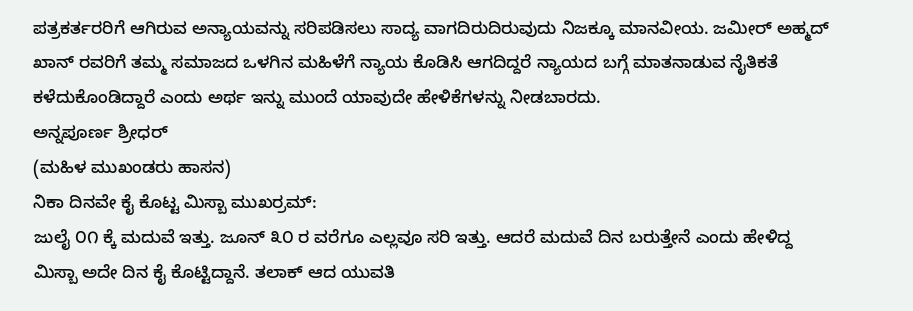ಪತ್ರಕರ್ತರರಿಗೆ ಆಗಿರುವ ಅನ್ಯಾಯವನ್ನು ಸರಿಪಡಿಸಲು ಸಾದ್ಯ ವಾಗದಿರುದಿರುವುದು ನಿಜಕ್ಕೂ ಮಾನವೀಯ. ಜಮೀರ್ ಅಹ್ಮದ್ ಖಾನ್ ರವರಿಗೆ ತಮ್ಮ ಸಮಾಜದ ಒಳಗಿನ ಮಹಿಳೆಗೆ ನ್ಯಾಯ ಕೊಡಿಸಿ ಆಗದಿದ್ದರೆ ನ್ಯಾಯದ ಬಗ್ಗೆ ಮಾತನಾಡುವ ನೈತಿಕತೆ ಕಳೆದುಕೊಂಡಿದ್ದಾರೆ ಎಂದು ಅರ್ಥ ಇನ್ನು ಮುಂದೆ ಯಾವುದೇ ಹೇಳಿಕೆಗಳನ್ನು ನೀಡಬಾರದು.
ಅನ್ನಪೂರ್ಣ ಶ್ರೀಧರ್
(ಮಹಿಳ ಮುಖಂಡರು ಹಾಸನ)
ನಿಕಾ ದಿನವೇ ಕೈ ಕೊಟ್ಟ ಮಿಸ್ಬಾ ಮುಖರ್ರಮ್:
ಜುಲೈ ೦೧ ಕ್ಕೆ ಮದುವೆ ಇತ್ತು. ಜೂನ್ ೩೦ ರ ವರೆಗೂ ಎಲ್ಲವೂ ಸರಿ ಇತ್ತು. ಆದರೆ ಮದುವೆ ದಿನ ಬರುತ್ತೇನೆ ಎಂದು ಹೇಳಿದ್ದ ಮಿಸ್ಬಾ ಅದೇ ದಿನ ಕೈ ಕೊಟ್ಟಿದ್ದಾನೆ. ತಲಾಕ್ ಆದ ಯುವತಿ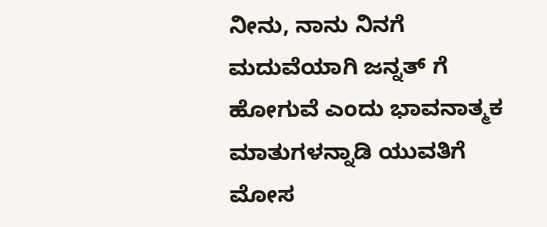ನೀನು, ನಾನು ನಿನಗೆ ಮದುವೆಯಾಗಿ ಜನ್ನತ್ ಗೆ ಹೋಗುವೆ ಎಂದು ಭಾವನಾತ್ಮಕ ಮಾತುಗಳನ್ನಾಡಿ ಯುವತಿಗೆ ಮೋಸ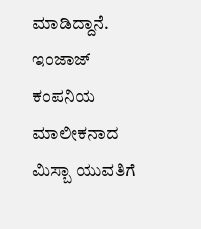ಮಾಡಿದ್ದಾನೆ. ಇಂಜಾಜ್ ಕಂಪನಿಯ ಮಾಲೀಕನಾದ ಮಿಸ್ಬಾ ಯುವತಿಗೆ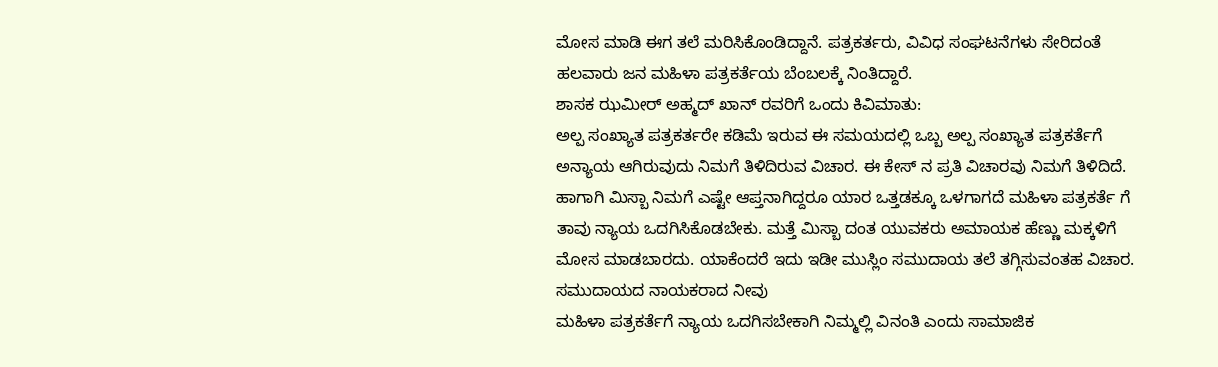ಮೋಸ ಮಾಡಿ ಈಗ ತಲೆ ಮರಿಸಿಕೊಂಡಿದ್ದಾನೆ. ಪತ್ರಕರ್ತರು, ವಿವಿಧ ಸಂಘಟನೆಗಳು ಸೇರಿದಂತೆ ಹಲವಾರು ಜನ ಮಹಿಳಾ ಪತ್ರಕರ್ತೆಯ ಬೆಂಬಲಕ್ಕೆ ನಿಂತಿದ್ದಾರೆ.
ಶಾಸಕ ಝಮೀರ್ ಅಹ್ಮದ್ ಖಾನ್ ರವರಿಗೆ ಒಂದು ಕಿವಿಮಾತು:
ಅಲ್ಪ ಸಂಖ್ಯಾತ ಪತ್ರಕರ್ತರೇ ಕಡಿಮೆ ಇರುವ ಈ ಸಮಯದಲ್ಲಿ ಒಬ್ಬ ಅಲ್ಪ ಸಂಖ್ಯಾತ ಪತ್ರಕರ್ತೆಗೆ ಅನ್ಯಾಯ ಆಗಿರುವುದು ನಿಮಗೆ ತಿಳಿದಿರುವ ವಿಚಾರ. ಈ ಕೇಸ್ ನ ಪ್ರತಿ ವಿಚಾರವು ನಿಮಗೆ ತಿಳಿದಿದೆ.
ಹಾಗಾಗಿ ಮಿಸ್ಬಾ ನಿಮಗೆ ಎಷ್ಟೇ ಆಪ್ತನಾಗಿದ್ದರೂ ಯಾರ ಒತ್ತಡಕ್ಕೂ ಒಳಗಾಗದೆ ಮಹಿಳಾ ಪತ್ರಕರ್ತೆ ಗೆ ತಾವು ನ್ಯಾಯ ಒದಗಿಸಿಕೊಡಬೇಕು. ಮತ್ತೆ ಮಿಸ್ಬಾ ದಂತ ಯುವಕರು ಅಮಾಯಕ ಹೆಣ್ಣು ಮಕ್ಕಳಿಗೆ ಮೋಸ ಮಾಡಬಾರದು. ಯಾಕೆಂದರೆ ಇದು ಇಡೀ ಮುಸ್ಲಿಂ ಸಮುದಾಯ ತಲೆ ತಗ್ಗಿಸುವಂತಹ ವಿಚಾರ. ಸಮುದಾಯದ ನಾಯಕರಾದ ನೀವು
ಮಹಿಳಾ ಪತ್ರಕರ್ತೆಗೆ ನ್ಯಾಯ ಒದಗಿಸಬೇಕಾಗಿ ನಿಮ್ಮಲ್ಲಿ ವಿನಂತಿ ಎಂದು ಸಾಮಾಜಿಕ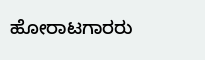ಹೋರಾಟಗಾರರು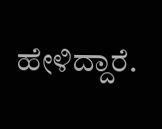ಹೇಳಿದ್ದಾರೆ.